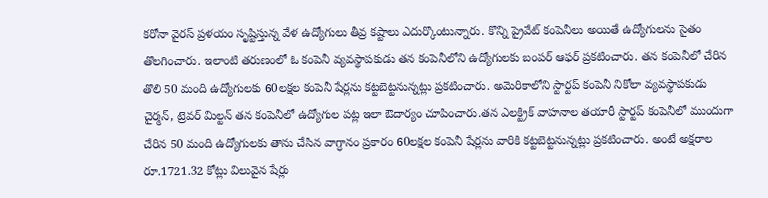కరోనా వైరస్ ప్రళయం సృష్టిస్తున్న వేళ ఉద్యోగులు తీవ్ర కష్టాలు ఎదుర్కొంటున్నారు. కొన్ని ప్రైవేట్ కంపెనీలు అయితే ఉద్యోగులను సైతం తొలగించారు. ఇలాంటి తరుణంలో ఓ కంపెనీ వ్యవస్థాపకుడు తన కంపెనీలోని ఉద్యోగులకు బంపర్ ఆఫర్ ప్రకటించారు. తన కంపెనీలో చేరిన తొలి 50 మంది ఉద్యోగులకు 60లక్షల కంపెనీ షేర్లను కట్టబెట్టనున్నట్లు ప్రకటించారు. అమెరికాలోని స్టార్టప్ కంపెనీ నికోలా వ్యవస్థాపకుడు చైర్మన్, ట్రెవర్ మిల్టన్ తన కంపెనీలో ఉద్యోగుల పట్ల ఇలా ఔదార్యం చూపించారు.తన ఎలక్ట్రిక్ వాహనాల తయారీ స్టార్టప్ కంపెనీలో ముందుగా చేరిన 50 మంది ఉద్యోగులకు తాను చేసిన వాగ్ధానం ప్రకారం 60లక్షల కంపెనీ షేర్లను వారికి కట్టబెట్టనున్నట్లు ప్రకటించారు. అంటే అక్షరాల రూ.1721.32 కోట్లు విలువైన షేర్లు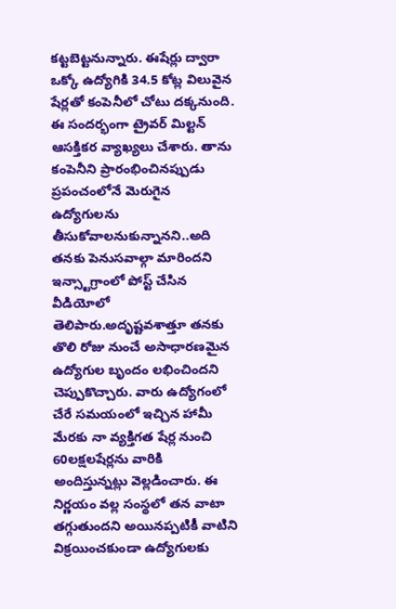కట్టబెట్టనున్నారు. ఈషేర్లు ద్వారా ఒక్కో ఉద్యోగికి 34.5 కోట్ల విలువైన షేర్లతో కంపెనీలో చోటు దక్కనుంది. ఈ సందర్భంగా ట్రైవర్ మిల్టన్ ఆసక్తికర వ్యాఖ్యలు చేశారు. తాను కంపెనీని ప్రారంభించినప్పుడు ప్రపంచంలోనే మెరుగైన ఉద్యోగులను తీసుకోవాలనుకున్నానని..అది తనకు పెనుసవాల్గా మారిందని ఇన్స్టాగ్రాంలో పోస్ట్ చేసిన వీడియోలో తెలిపారు.అదృష్టవశాత్తూ తనకు తొలి రోజు నుంచే అసాధారణమైన ఉద్యోగుల బృందం లభించిందని చెప్పుకొచ్చారు. వారు ఉద్యోగంలో చేరే సమయంలో ఇచ్చిన హామీ మేరకు నా వ్యక్తిగత షేర్ల నుంచి 60లక్షలషేర్లను వారికి అందిస్తున్నట్లు వెల్లడించారు. ఈ నిర్ణయం వల్ల సంస్థలో తన వాటా తగ్గుతుందని అయినప్పటికీ వాటిని విక్రయించకుండా ఉద్యోగులకు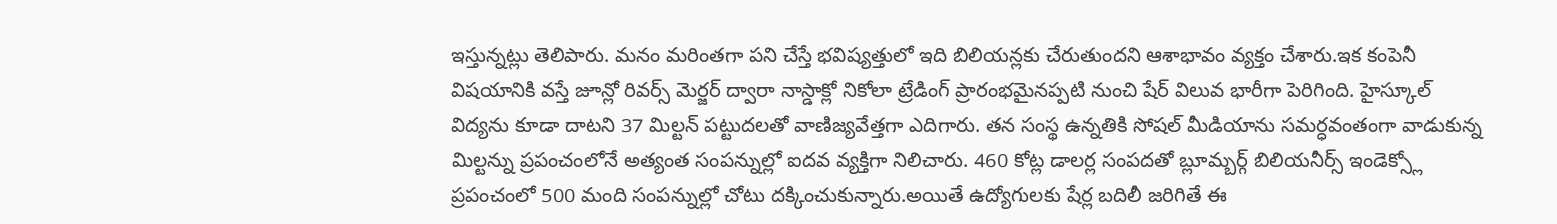ఇస్తున్నట్లు తెలిపారు. మనం మరింతగా పని చేస్తే భవిష్యత్తులో ఇది బిలియన్లకు చేరుతుందని ఆశాభావం వ్యక్తం చేశారు.ఇక కంపెనీ విషయానికి వస్తే జూన్లో రివర్స్ మెర్జర్ ద్వారా నాస్డాక్లో నికోలా ట్రేడింగ్ ప్రారంభమైనప్పటి నుంచి షేర్ విలువ భారీగా పెరిగింది. హైస్కూల్ విద్యను కూడా దాటని 37 మిల్టన్ పట్టుదలతో వాణిజ్యవేత్తగా ఎదిగారు. తన సంస్థ ఉన్నతికి సోషల్ మీడియాను సమర్ధవంతంగా వాడుకున్న మిల్టన్ను ప్రపంచంలోనే అత్యంత సంపన్నుల్లో ఐదవ వ్యక్తిగా నిలిచారు. 460 కోట్ల డాలర్ల సంపదతో బ్లూమ్బర్గ్ బిలియనీర్స్ ఇండెక్స్లో ప్రపంచంలో 500 మంది సంపన్నుల్లో చోటు దక్కించుకున్నారు.అయితే ఉద్యోగులకు షేర్ల బదిలీ జరిగితే ఈ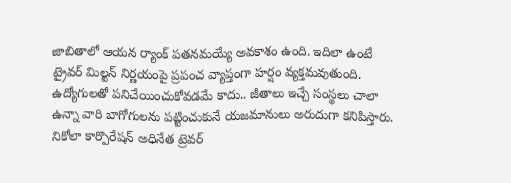జాబితాలో ఆయన ర్యాంక్ పతనమయ్యే అవకాశం ఉంది. ఇదిలా ఉంటే ట్రైవర్ మిల్టన్ నిర్ణయంపై ప్రపంచ వ్యాప్తంగా హర్షం వ్యక్తమవుతుంది. ఉద్యోగులతో పనిచేయించుకోవడమే కాదు.. జీతాలు ఇచ్చే సంస్థలు చాలా ఉన్నా వారి బాగోగులను పట్టించుకునే యజమానులు అరుదుగా కనిపిస్తారు. నికోలా కార్పొరేషన్ అధినేత ట్రెవర్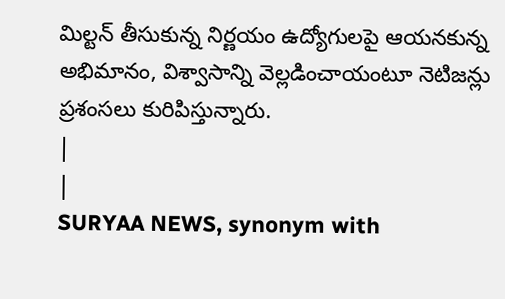మిల్టన్ తీసుకున్న నిర్ణయం ఉద్యోగులపై ఆయనకున్న అభిమానం, విశ్వాసాన్ని వెల్లడించాయంటూ నెటిజన్లు ప్రశంసలు కురిపిస్తున్నారు.
|
|
SURYAA NEWS, synonym with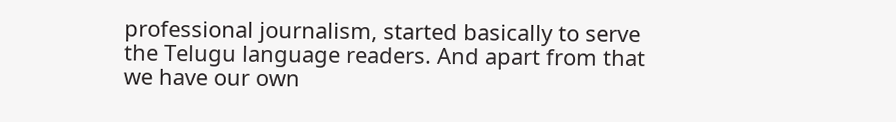professional journalism, started basically to serve the Telugu language readers. And apart from that we have our own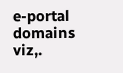e-portal domains viz,.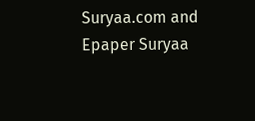Suryaa.com and Epaper Suryaa